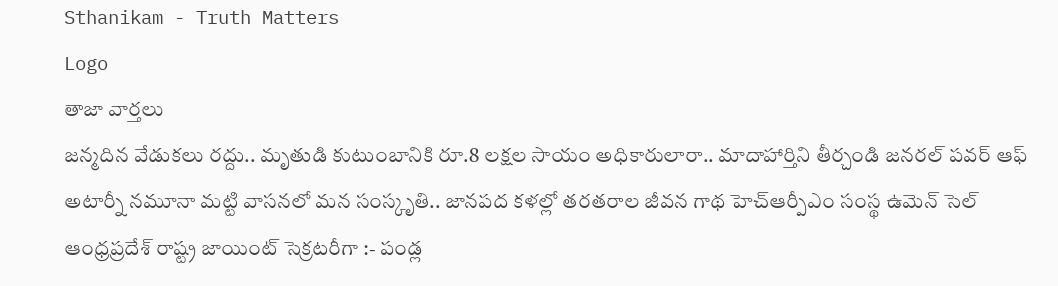Sthanikam - Truth Matters
Logo
తాజా వార్తలు
జన్మదిన వేడుకలు రద్దు.. మృతుడి కుటుంబానికి రూ.8 లక్షల సాయం అధికారులారా.. మాదాహార్తిని తీర్చండి జనరల్ పవర్ ఆఫ్ అటార్నీ నమూనా మట్టి వాసనలో మన సంస్కృతి.. జానపద కళల్లో తరతరాల జీవన గాథ హెచ్ఆర్పీఎం సంస్థ ఉమెన్ సెల్ ఆంధ్రప్రదేశ్ రాష్ట్ర జాయింట్ సెక్రటరీగా :- పండ్ల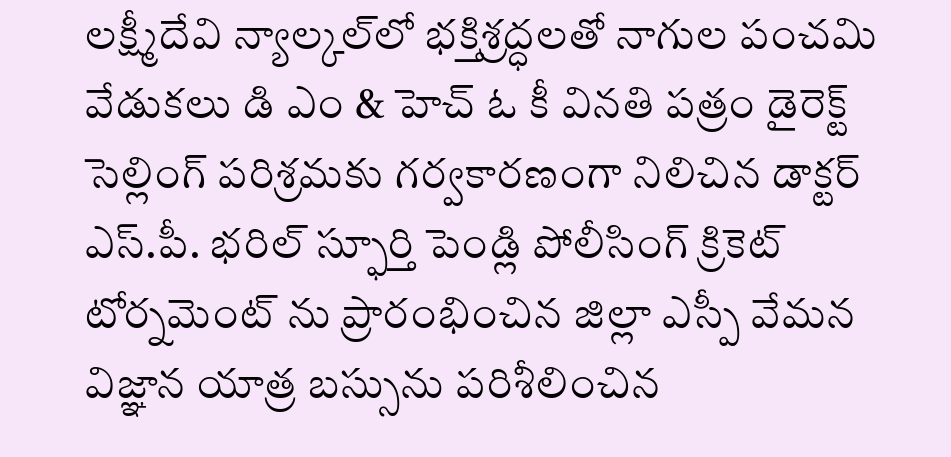లక్ష్మీదేవి న్యాల్కల్‌లో భక్తిశ్రద్ధలతో నాగుల పంచమి వేడుకలు డి ఎం & హెచ్ ఓ కీ వినతి పత్రం డైరెక్ట్ సెల్లింగ్ పరిశ్రమకు గర్వకారణంగా నిలిచిన డాక్టర్ ఎస్.పీ. భరిల్ స్ఫూర్తి పెండ్లి పోలీసింగ్ క్రికెట్ టోర్నమెంట్ ను ప్రారంభించిన జిల్లా ఎస్పీ వేమన విజ్ఞాన యాత్ర బస్సును పరిశీలించిన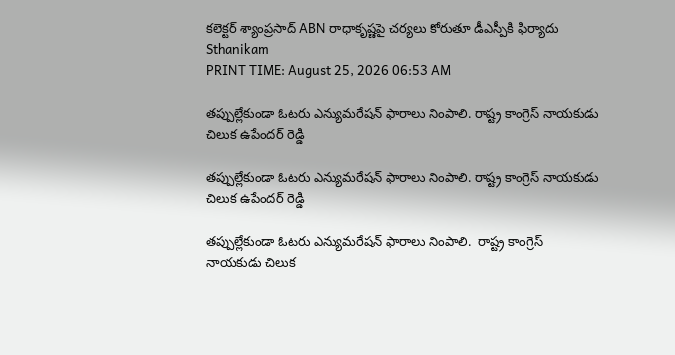కలెక్టర్ శ్యాంప్రసాద్ ABN రాధాకృష్ణపై చర్యలు కోరుతూ డీఎస్పీకి ఫిర్యాదు
Sthanikam
PRINT TIME: August 25, 2026 06:53 AM

తప్పుల్లేకుండా ఓటరు ఎన్యుమరేషన్ ఫారాలు నింపాలి. రాష్ట్ర కాంగ్రెస్ నాయకుడు చిలుక ఉపేందర్ రెడ్డి

తప్పుల్లేకుండా ఓటరు ఎన్యుమరేషన్ ఫారాలు నింపాలి. రాష్ట్ర కాంగ్రెస్ నాయకుడు చిలుక ఉపేందర్ రెడ్డి

తప్పుల్లేకుండా ఓటరు ఎన్యుమరేషన్ ఫారాలు నింపాలి.  రాష్ట్ర కాంగ్రెస్ నాయకుడు చిలుక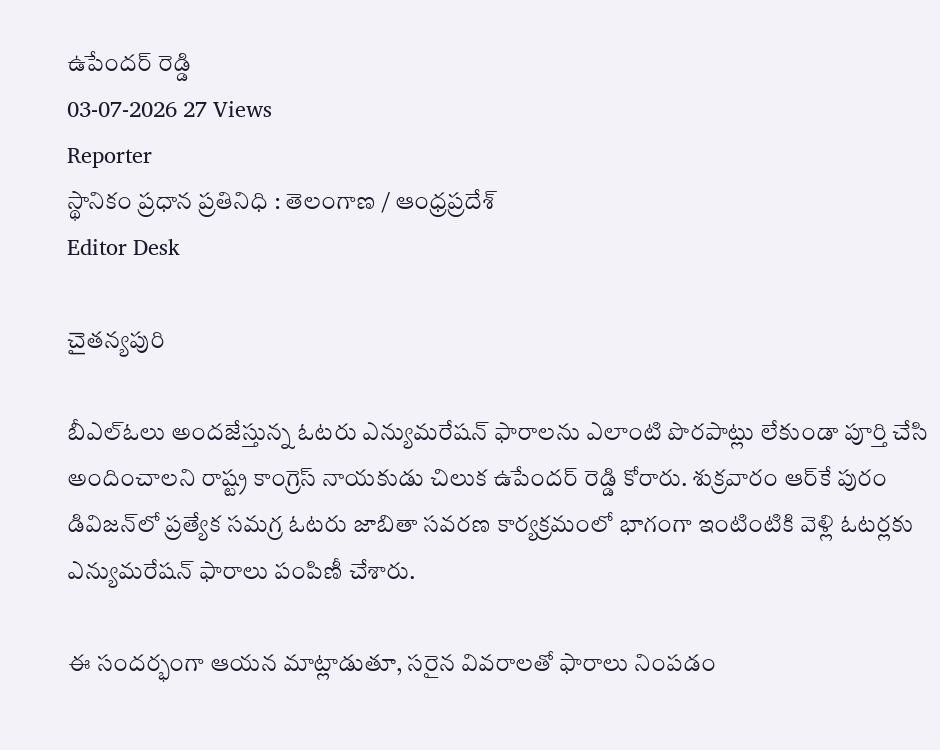ఉపేందర్ రెడ్డి
03-07-2026 27 Views
Reporter
స్థానికం ప్రధాన ప్రతినిధి : తెలంగాణ / ఆంధ్రప్రదేశ్
Editor Desk

చైతన్యపురి

బీఎల్ఓలు అందజేస్తున్న ఓటరు ఎన్యుమరేషన్ ఫారాలను ఎలాంటి పొరపాట్లు లేకుండా పూర్తి చేసి అందించాలని రాష్ట్ర కాంగ్రెస్ నాయకుడు చిలుక ఉపేందర్ రెడ్డి కోరారు. శుక్రవారం ఆర్‌కే పురం డివిజన్‌లో ప్రత్యేక సమగ్ర ఓటరు జాబితా సవరణ కార్యక్రమంలో భాగంగా ఇంటింటికి వెళ్లి ఓటర్లకు ఎన్యుమరేషన్ ఫారాలు పంపిణీ చేశారు.

ఈ సందర్భంగా ఆయన మాట్లాడుతూ, సరైన వివరాలతో ఫారాలు నింపడం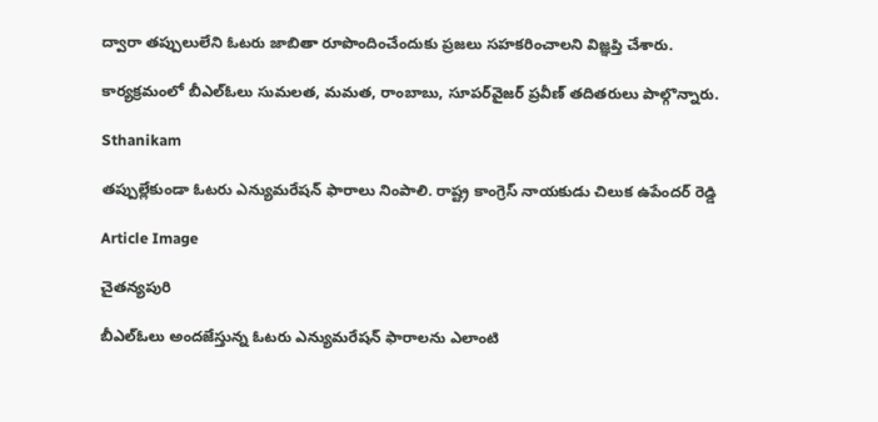ద్వారా తప్పులులేని ఓటరు జాబితా రూపొందించేందుకు ప్రజలు సహకరించాలని విజ్ఞప్తి చేశారు.

కార్యక్రమంలో బీఎల్ఓలు సుమలత, మమత, రాంబాబు, సూపర్‌వైజర్ ప్రవీణ్ తదితరులు పాల్గొన్నారు.

Sthanikam

తప్పుల్లేకుండా ఓటరు ఎన్యుమరేషన్ ఫారాలు నింపాలి. రాష్ట్ర కాంగ్రెస్ నాయకుడు చిలుక ఉపేందర్ రెడ్డి

Article Image

చైతన్యపురి

బీఎల్ఓలు అందజేస్తున్న ఓటరు ఎన్యుమరేషన్ ఫారాలను ఎలాంటి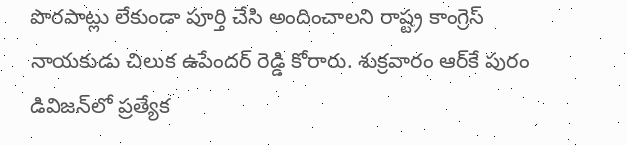పొరపాట్లు లేకుండా పూర్తి చేసి అందించాలని రాష్ట్ర కాంగ్రెస్ నాయకుడు చిలుక ఉపేందర్ రెడ్డి కోరారు. శుక్రవారం ఆర్‌కే పురం డివిజన్‌లో ప్రత్యేక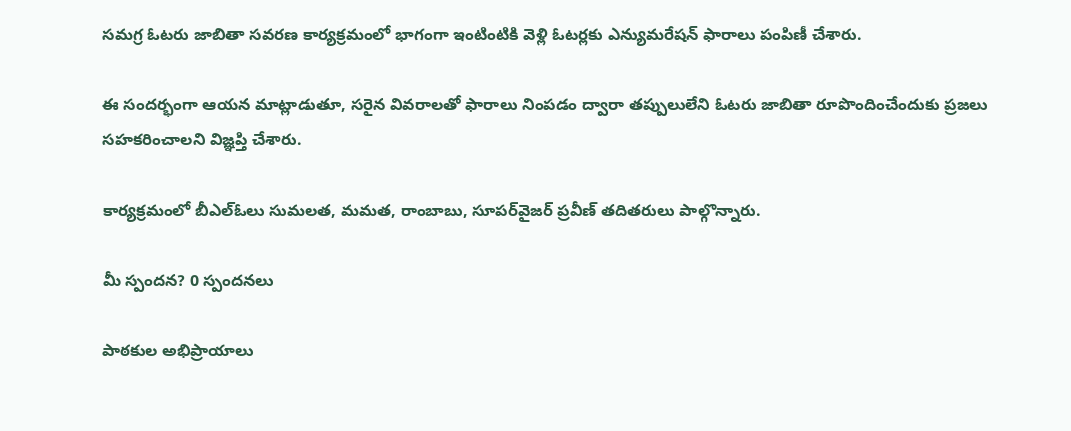సమగ్ర ఓటరు జాబితా సవరణ కార్యక్రమంలో భాగంగా ఇంటింటికి వెళ్లి ఓటర్లకు ఎన్యుమరేషన్ ఫారాలు పంపిణీ చేశారు.

ఈ సందర్భంగా ఆయన మాట్లాడుతూ, సరైన వివరాలతో ఫారాలు నింపడం ద్వారా తప్పులులేని ఓటరు జాబితా రూపొందించేందుకు ప్రజలు సహకరించాలని విజ్ఞప్తి చేశారు.

కార్యక్రమంలో బీఎల్ఓలు సుమలత, మమత, రాంబాబు, సూపర్‌వైజర్ ప్రవీణ్ తదితరులు పాల్గొన్నారు.

మీ స్పందన? 0 స్పందనలు

పాఠకుల అభిప్రాయాలు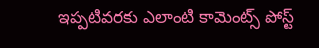ఇప్పటివరకు ఎలాంటి కామెంట్స్ పోస్ట్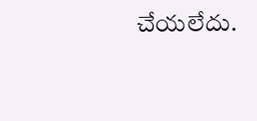చేయలేదు.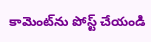కామెంట్‌ను పోస్ట్ చేయండి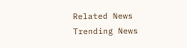Related News
Trending News